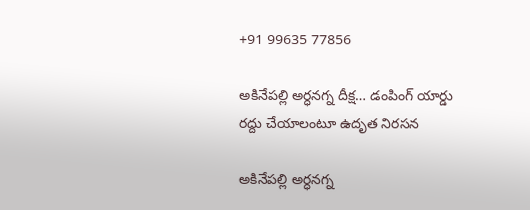+91 99635 77856

అకినేపల్లి అర్ధనగ్న దీక్ష… డంపింగ్ యార్డు రద్దు చేయాలంటూ ఉదృత నిరసన

అకినేపల్లి అర్ధనగ్న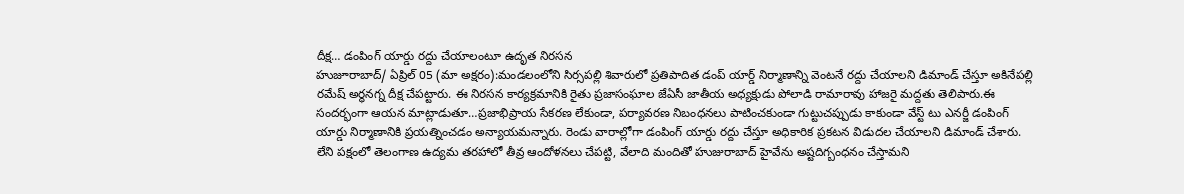దీక్ష… డంపింగ్ యార్డు రద్దు చేయాలంటూ ఉదృత నిరసన
హుజూరాబాద్/ ఏప్రిల్ 05 (మా అక్షరం):మండలంలోని సిర్సపల్లి శివారులో ప్రతిపాదిత డంప్ యార్డ్‌ నిర్మాణాన్ని వెంటనే రద్దు చేయాలని డిమాండ్ చేస్తూ అకినేపల్లి రమేష్ అర్ధనగ్న దీక్ష చేపట్టారు. ఈ నిరసన కార్యక్రమానికి రైతు ప్రజాసంఘాల జేఏసీ జాతీయ అధ్యక్షుడు పోలాడి రామారావు హాజరై మద్దతు తెలిపారు.ఈ సందర్భంగా ఆయన మాట్లాడుతూ…ప్రజాభిప్రాయ సేకరణ లేకుండా, పర్యావరణ నిబంధనలు పాటించకుండా గుట్టుచప్పుడు కాకుండా వేస్ట్ టు ఎనర్జీ డంపింగ్ యార్డు నిర్మాణానికి ప్రయత్నించడం అన్యాయమన్నారు. రెండు వారాల్లోగా డంపింగ్ యార్డు రద్దు చేస్తూ అధికారిక ప్రకటన విడుదల చేయాలని డిమాండ్ చేశారు. లేని పక్షంలో తెలంగాణ ఉద్యమ తరహాలో తీవ్ర ఆందోళనలు చేపట్టి, వేలాది మందితో హుజురాబాద్ హైవేను అష్టదిగ్బంధనం చేస్తామని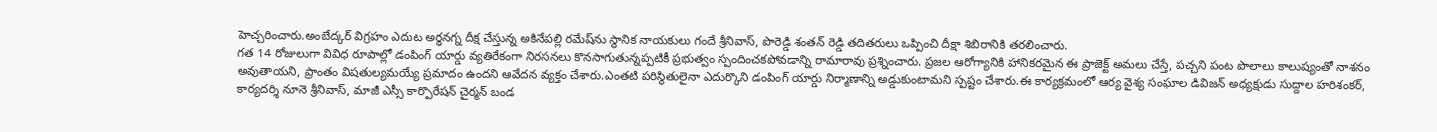హెచ్చరించారు.అంబేద్కర్ విగ్రహం ఎదుట అర్ధనగ్న దీక్ష చేస్తున్న అకినేపల్లి రమేష్‌ను స్థానిక నాయకులు గందే శ్రీనివాస్, పొరెడ్డి శంతన్ రెడ్డి తదితరులు ఒప్పించి దీక్షా శిబిరానికి తరలించారు.
గత 14 రోజులుగా వివిధ రూపాల్లో డంపింగ్ యార్డు వ్యతిరేకంగా నిరసనలు కొనసాగుతున్నప్పటికీ ప్రభుత్వం స్పందించకపోవడాన్ని రామారావు ప్రశ్నించారు. ప్రజల ఆరోగ్యానికి హానికరమైన ఈ ప్రాజెక్ట్ అమలు చేస్తే, పచ్చని పంట పొలాలు కాలుష్యంతో నాశనం అవుతాయని, ప్రాంతం విషతుల్యమయ్యే ప్రమాదం ఉందని ఆవేదన వ్యక్తం చేశారు.ఎంతటి పరిస్థితులైనా ఎదుర్కొని డంపింగ్ యార్డు నిర్మాణాన్ని అడ్డుకుంటామని స్పష్టం చేశారు.ఈ కార్యక్రమంలో ఆర్య వైశ్య సంఘాల డివిజన్ అధ్యక్షుడు సుద్దాల హరిశంకర్, కార్యదర్శి నూనె శ్రీనివాస్, మాజీ ఎస్సీ కార్పొరేషన్ చైర్మన్ బండ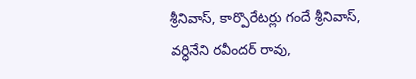శ్రీనివాస్, కార్పొరేటర్లు గందే శ్రీనివాస్, వర్ధినేని రవీందర్ రావు,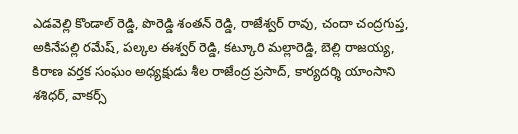ఎడవెల్లి కొండాల్ రెడ్డి, పొరెడ్డి శంతన్ రెడ్డి, రాజేశ్వర్ రావు, చందా చంద్రగుప్త, అకినేపల్లి రమేష్, పల్కల ఈశ్వర్ రెడ్డి, కట్కూరి మల్లారెడ్డి, బెల్లి రాజయ్య, కిరాణ వర్తక సంఘం అధ్యక్షుడు శీల రాజేంద్ర ప్రసాద్, కార్యదర్శి యాంసాని శశిధర్, వాకర్స్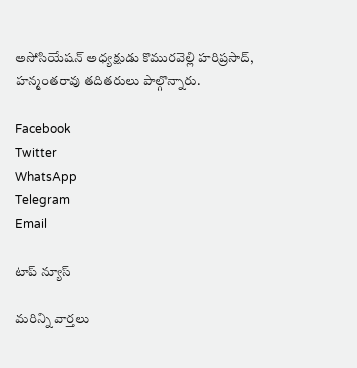అసోసియేషన్ అధ్యక్షుడు కొమురవెల్లి హరిప్రసాద్, హన్మంతరావు తదితరులు పాల్గొన్నారు.

Facebook
Twitter
WhatsApp
Telegram
Email

టాప్ న్యూస్

మరిన్ని వార్తలు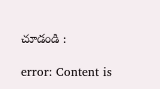చూడండి :

error: Content is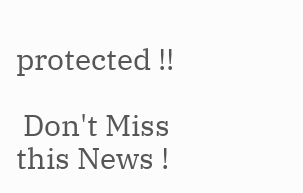protected !!

 Don't Miss this News !